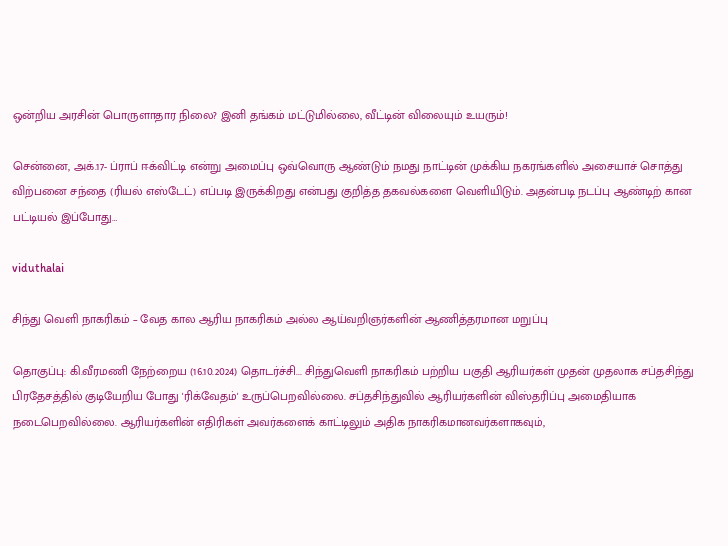ஒன்றிய அரசின் பொருளாதார நிலை? இனி தங்கம் மட்டுமில்லை, வீட்டின் விலையும் உயரும்!

சென்னை, அக்.17- ப்ராப் ஈக்விட்டி என்று அமைப்பு ஒவ்வொரு ஆண்டும் நமது நாட்டின் முக்கிய நகரங்களில் அசையாச் சொத்து விற்பனை சந்தை (ரியல் எஸ்டேட்) எப்படி இருக்கிறது என்பது குறித்த தகவல்களை வெளியிடும். அதன்படி நடப்பு ஆண்டிற் கான பட்டியல் இப்போது…

viduthalai

சிந்து வெளி நாகரிகம் – வேத கால ஆரிய நாகரிகம் அல்ல ஆய்வறிஞர்களின் ஆணித்தரமான மறுப்பு

தொகுப்பு: கி.வீரமணி நேற்றைய (16.10.2024) தொடர்ச்சி... சிந்துவெளி நாகரிகம் பற்றிய பகுதி ஆரியர்கள் முதன் முதலாக சப்தசிந்து பிரதேசத்தில் குடியேறிய போது 'ரிக்வேதம்' உருப்பெறவில்லை. சப்தசிந்துவில் ஆரியர்களின் விஸ்தரிப்பு அமைதியாக நடைபெறவில்லை. ஆரியர்களின் எதிரிகள் அவர்களைக் காட்டிலும் அதிக நாகரிகமானவர்களாகவும்,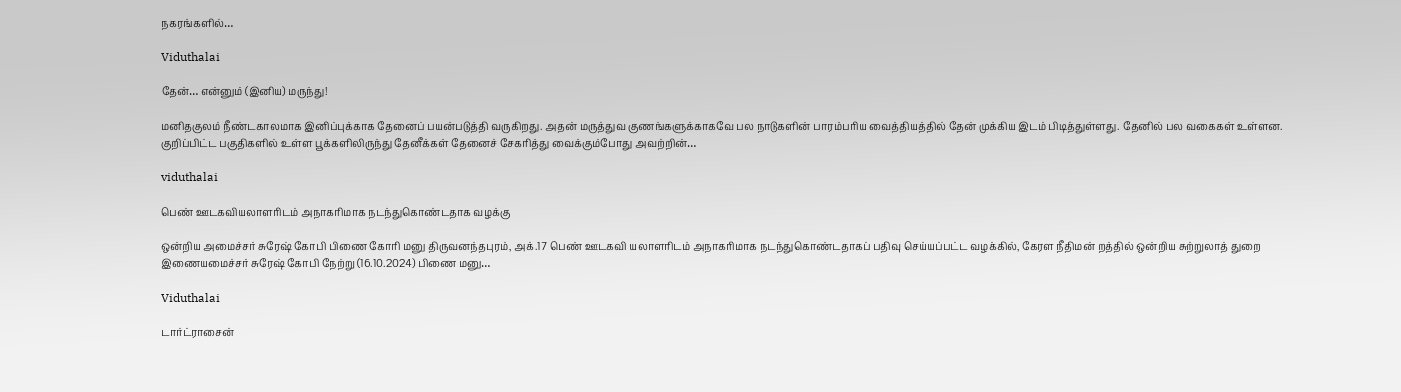நகரங்களில்…

Viduthalai

தேன்… என்னும் (இனிய) மருந்து!

மனிதகுலம் நீண்டகாலமாக இனிப்புக்காக தேனைப் பயன்படுத்தி வருகிறது. அதன் மருத்துவ குணங்களுக்காகவே பல நாடுகளின் பாரம்பரிய வைத்தியத்தில் தேன் முக்கிய இடம் பிடித்துள்ளது. தேனில் பல வகைகள் உள்ளன. குறிப்பிட்ட பகுதிகளில் உள்ள பூக்களிலிருந்து தேனீக்கள் தேனைச் சேகரித்து வைக்கும்போது அவற்றின்…

viduthalai

பெண் ஊடகவியலாளரிடம் அநாகரிமாக நடந்துகொண்டதாக வழக்கு

ஒன்றிய அமைச்சர் சுரேஷ் கோபி பிணை கோரி மனு திருவனந்தபுரம், அக்.17 பெண் ஊடகவி யலாளரிடம் அநாகரிமாக நடந்துகொண்டதாகப் பதிவு செய்யப்பட்ட வழக்கில், கேரள நீதிமன் றத்தில் ஒன்றிய சுற்றுலாத் துறை இணையமைச்சர் சுரேஷ் கோபி நேற்று (16.10.2024) பிணை மனு…

Viduthalai

டார்ட்ராசைன்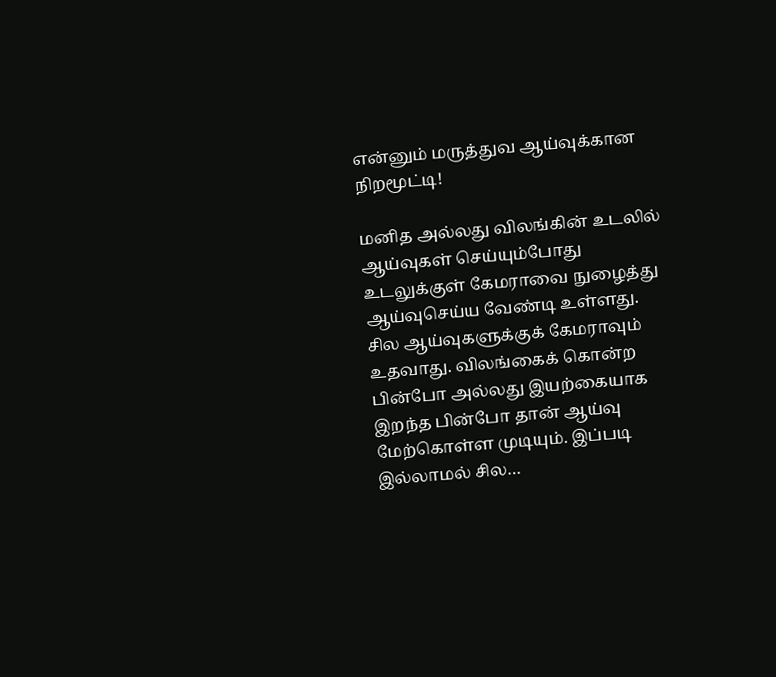என்னும் மருத்துவ ஆய்வுக்கான நிறமூட்டி!

மனித அல்லது விலங்கின் உடலில் ஆய்வுகள் செய்யும்போது உடலுக்குள் கேமராவை நுழைத்து ஆய்வுசெய்ய வேண்டி உள்ளது. சில ஆய்வுகளுக்குக் கேமராவும் உதவாது. விலங்கைக் கொன்ற பின்போ அல்லது இயற்கையாக இறந்த பின்போ தான் ஆய்வு மேற்கொள்ள முடியும். இப்படி இல்லாமல் சில…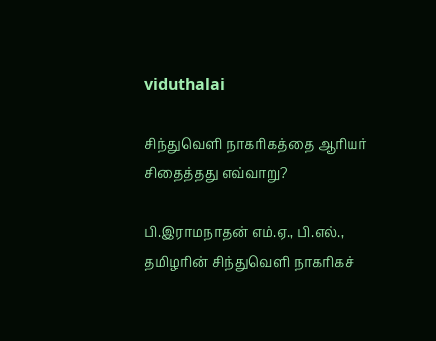viduthalai

சிந்துவெளி நாகரிகத்தை ஆரியர் சிதைத்தது எவ்வாறு?

பி.இராமநாதன் எம்.ஏ., பி.எல்., தமிழரின் சிந்துவெளி நாகரிகச்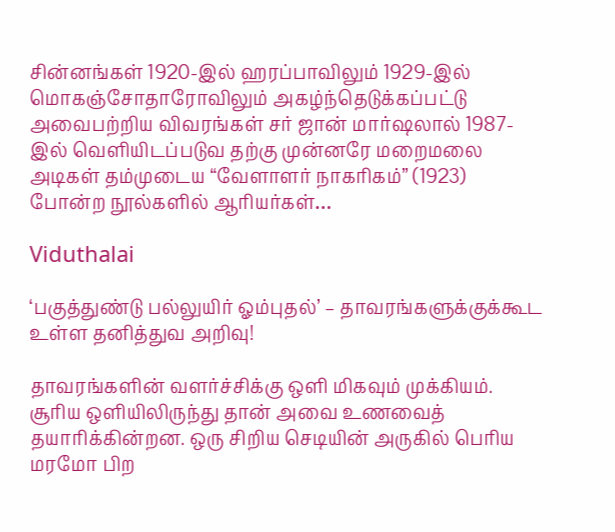சின்னங்கள் 1920-இல் ஹரப்பாவிலும் 1929-இல் மொகஞ்சோதாரோவிலும் அகழ்ந்தெடுக்கப்பட்டு அவைபற்றிய விவரங்கள் சர் ஜான் மார்ஷலால் 1987-இல் வெளியிடப்படுவ தற்கு முன்னரே மறைமலை அடிகள் தம்முடைய “வேளாளர் நாகரிகம்” (1923) போன்ற நூல்களில் ஆரியர்கள்…

Viduthalai

‘பகுத்துண்டு பல்லுயிர் ஓம்புதல்’ – தாவரங்களுக்குக்கூட உள்ள தனித்துவ அறிவு!

தாவரங்களின் வளர்ச்சிக்கு ஒளி மிகவும் முக்கியம். சூரிய ஒளியிலிருந்து தான் அவை உணவைத் தயாரிக்கின்றன. ஒரு சிறிய செடியின் அருகில் பெரிய மரமோ பிற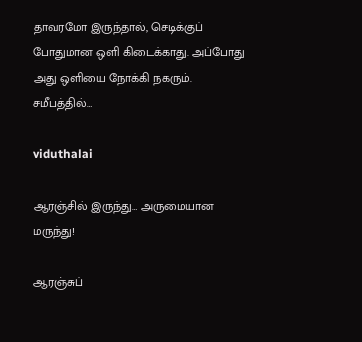தாவரமோ இருந்தால், செடிக்குப் போதுமான ஒளி கிடைக்காது. அப்போது அது ஒளியை நோக்கி நகரும். சமீபத்தில்…

viduthalai

ஆரஞ்சில் இருந்து… அருமையான மருந்து!

ஆரஞ்சுப்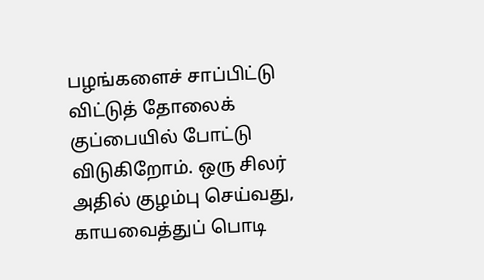பழங்களைச் சாப்பிட்டு விட்டுத் தோலைக் குப்பையில் போட்டு விடுகிறோம். ஒரு சிலர் அதில் குழம்பு செய்வது, காயவைத்துப் பொடி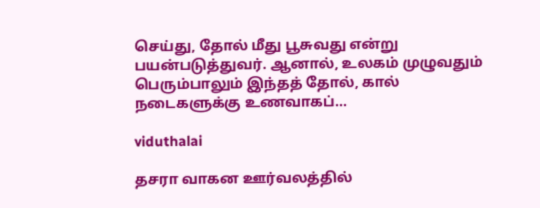செய்து, தோல் மீது பூசுவது என்று பயன்படுத்துவர். ஆனால், உலகம் முழுவதும் பெரும்பாலும் இந்தத் தோல், கால் நடைகளுக்கு உணவாகப்…

viduthalai

தசரா வாகன ஊர்வலத்தில்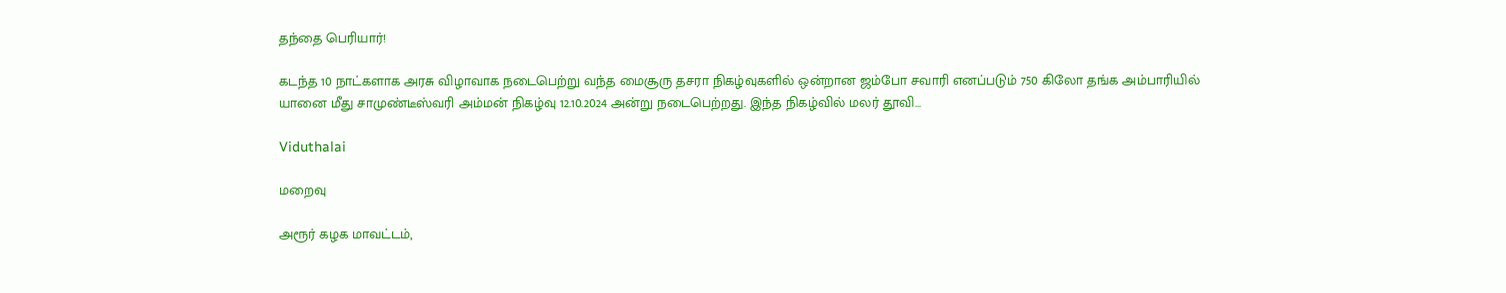தந்தை பெரியார்!

கடந்த 10 நாட்களாக அரசு விழாவாக நடைபெற்று வந்த மைசூரு தசரா நிகழ்வுகளில் ஒன்றான ஜம்போ சவாரி எனப்படும் 750 கிலோ தங்க அம்பாரியில் யானை மீது சாமுண்டீஸ்வரி அம்மன் நிகழ்வு 12.10.2024 அன்று நடைபெற்றது. இந்த நிகழ்வில் மலர் தூவி…

Viduthalai

மறைவு

அரூர் கழக மாவட்டம்,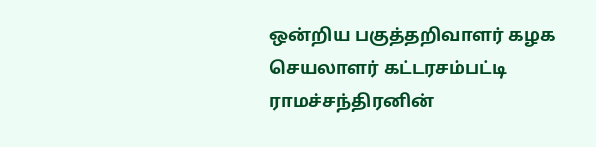ஒன்றிய பகுத்தறிவாளர் கழக செயலாளர் கட்டரசம்பட்டி ராமச்சந்திரனின்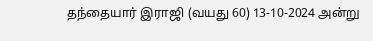தந்தையார் இராஜி (வயது 60) 13-10-2024 அன்று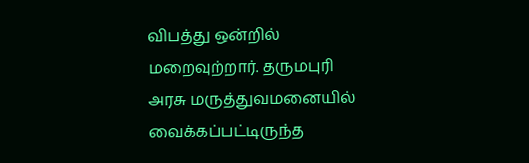விபத்து ஒன்றில் மறைவுற்றார். தருமபுரி அரசு மருத்துவமனையில் வைக்கப்பட்டிருந்த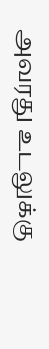அவரது உடலுக்கு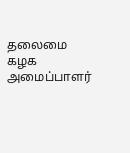தலைமை கழக அமைப்பாளர்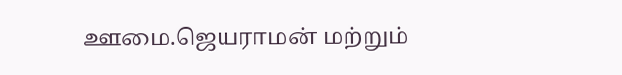ஊமை.ஜெயராமன் மற்றும்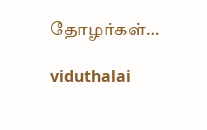தோழர்கள்…

viduthalai